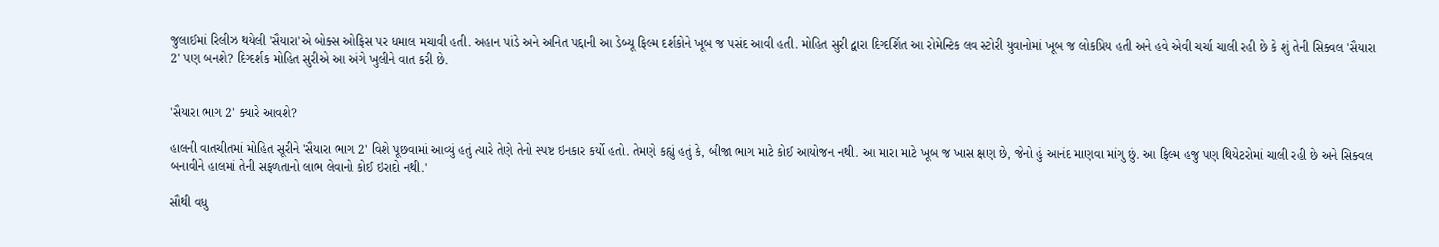જુલાઈમાં રિલીઝ થયેલી 'સૈયારા'એ બોક્સ ઓફિસ પર ધમાલ મચાવી હતી. અહાન પાંડે અને અનિત પદ્દાની આ ડેબ્યૂ ફિલ્મ દર્શકોને ખૂબ જ પસંદ આવી હતી. મોહિત સુરી દ્વારા દિગ્દર્શિત આ રોમેન્ટિક લવ સ્ટોરી યુવાનોમાં ખૂબ જ લોકપ્રિય હતી અને હવે એવી ચર્ચા ચાલી રહી છે કે શું તેની સિક્વલ 'સૈયારા 2' પણ બનશે? દિગ્દર્શક મોહિત સુરીએ આ અંગે ખુલીને વાત કરી છે.


'સૈયારા ભાગ 2' ક્યારે આવશે?

હાલની વાતચીતમાં મોહિત સૂરીને 'સૈયારા ભાગ 2' વિશે પૂછવામાં આવ્યું હતું ત્યારે તેણે તેનો સ્પષ્ટ ઇનકાર કર્યો હતો. તેમણે કહ્યું હતું કે, બીજા ભાગ માટે કોઈ આયોજન નથી. આ મારા માટે ખૂબ જ ખાસ ક્ષણ છે, જેનો હું આનંદ માણવા માંગુ છું. આ ફિલ્મ હજુ પણ થિયેટરોમાં ચાલી રહી છે અને સિક્વલ બનાવીને હાલમાં તેની સફળતાનો લાભ લેવાનો કોઈ ઇરાદો નથી.'

સૌથી વધુ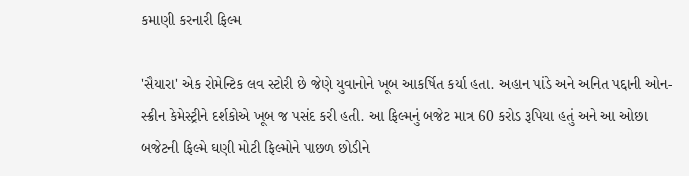કમાણી કરનારી ફિલ્મ

'સૈયારા' એક રોમેન્ટિક લવ સ્ટોરી છે જેણે યુવાનોને ખૂબ આકર્ષિત કર્યા હતા. અહાન પાંડે અને અનિત પદ્દાની ઓન-સ્ક્રીન કેમેસ્ટ્રીને દર્શકોએ ખૂબ જ પસંદ કરી હતી. આ ફિલ્મનું બજેટ માત્ર 60 કરોડ રૂપિયા હતું અને આ ઓછા બજેટની ફિલ્મે ઘણી મોટી ફિલ્મોને પાછળ છોડીને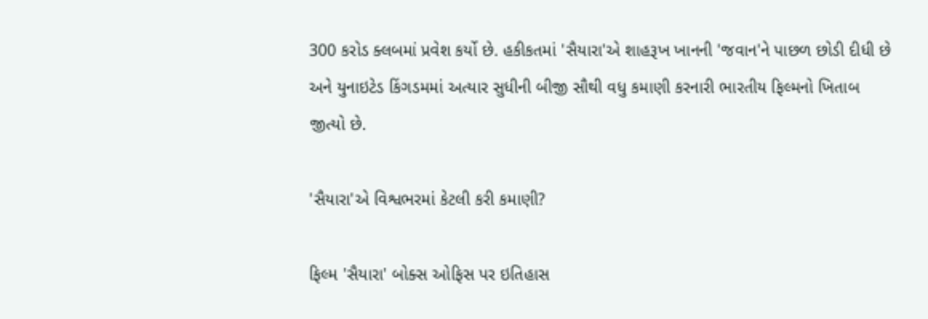300 કરોડ ક્લબમાં પ્રવેશ કર્યો છે. હકીકતમાં 'સૈયારા'એ શાહરૂખ ખાનની 'જવાન'ને પાછળ છોડી દીધી છે અને યુનાઇટેડ કિંગડમમાં અત્યાર સુધીની બીજી સૌથી વધુ કમાણી કરનારી ભારતીય ફિલ્મનો ખિતાબ જીત્યો છે.

'સૈયારા'એ વિશ્વભરમાં કેટલી કરી કમાણી?

ફિલ્મ 'સૈયારા' બોક્સ ઓફિસ પર ઇતિહાસ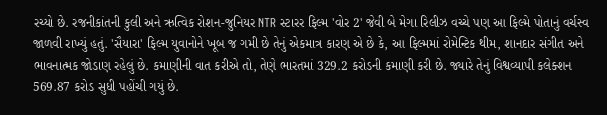રચ્યો છે. રજનીકાંતની કુલી અને ઋત્વિક રોશન-જુનિયર NTR સ્ટારર ફિલ્મ 'વોર 2' જેવી બે મેગા રિલીઝ વચ્ચે પણ આ ફિલ્મે પોતાનું વર્ચસ્વ જાળવી રાખ્યું હતું. 'સૈયારા' ફિલ્મ યુવાનોને ખૂબ જ ગમી છે તેનું એકમાત્ર કારણ એ છે કે, આ ફિલ્મમાં રોમેન્ટિક થીમ, શાનદાર સંગીત અને ભાવનાત્મક જોડાણ રહેલું છે. કમાણીની વાત કરીએ તો, તેણે ભારતમાં 329.2 કરોડની કમાણી કરી છે. જ્યારે તેનું વિશ્વવ્યાપી કલેક્શન 569.87 કરોડ સુધી પહોંચી ગયું છે.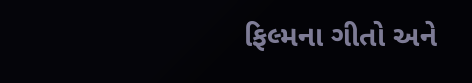ફિલ્મના ગીતો અને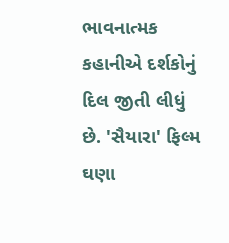ભાવનાત્મક કહાનીએ દર્શકોનું દિલ જીતી લીધું છે. 'સૈયારા' ફિલ્મ ઘણા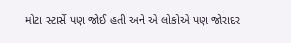મોટા સ્ટાર્સે પણ જોઈ હતી અને એ લોકોએ પણ જોરાદર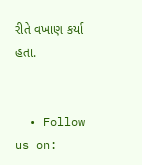રીતે વખાણ કર્યા હતા.


  • Follow us on: